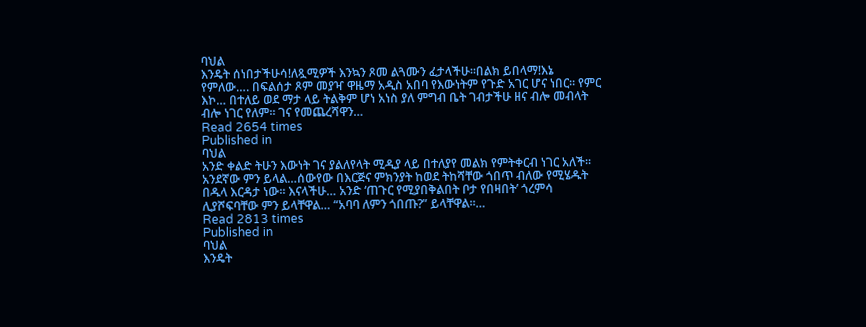ባህል
እንዴት ሰነበታችሁሳ!ለጿሚዎች እንኳን ጾመ ልጓሙን ፈታላችሁ፡፡በልክ ይበላማ!እኔ የምለው…. በፍልሰታ ጾም መያዣ ዋዜማ አዲስ አበባ የእውነትም የጉድ አገር ሆና ነበር። የምር እኮ… በተለይ ወደ ማታ ላይ ትልቅም ሆነ አነስ ያለ ምግብ ቤት ገብታችሁ ዘና ብሎ መብላት ብሎ ነገር የለም፡፡ ገና የመጨረሻዋን…
Read 2654 times
Published in
ባህል
አንድ ቀልድ ትሁን እውነት ገና ያልለየላት ሚዲያ ላይ በተለያየ መልክ የምትቀርብ ነገር አለች፡፡ አንደኛው ምን ይላል…ሰውየው በእርጅና ምክንያት ከወደ ትከሻቸው ጎበጥ ብለው የሚሄዱት በዱላ እርዳታ ነው። እናላችሁ… አንድ ‘ጠጉር የሚያበቅልበት ቦታ የበዛበት’ ጎረምሳ ሊያሾፍባቸው ምን ይላቸዋል… “አባባ ለምን ጎበጡ?” ይላቸዋል፡፡…
Read 2813 times
Published in
ባህል
እንዴት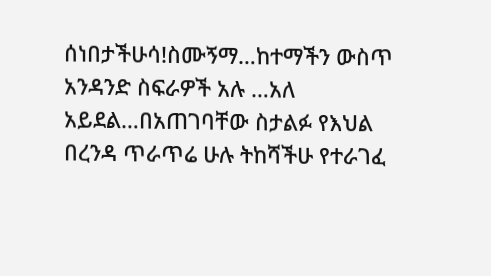ሰነበታችሁሳ!ስሙኝማ…ከተማችን ውስጥ አንዳንድ ስፍራዎች አሉ …አለ አይደል…በአጠገባቸው ስታልፉ የእህል በረንዳ ጥራጥሬ ሁሉ ትከሻችሁ የተራገፈ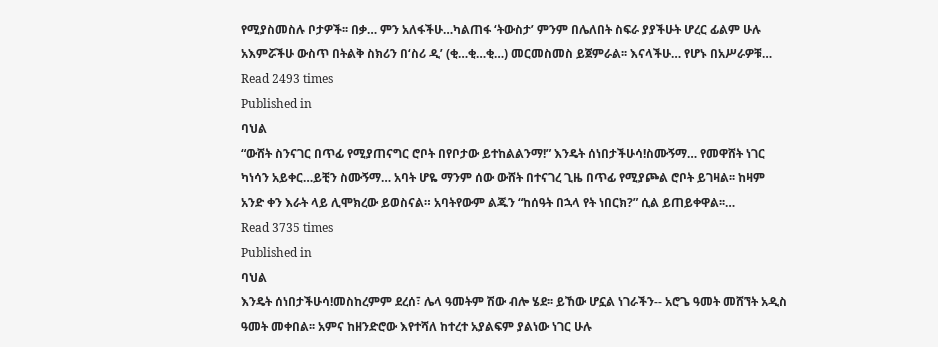የሚያስመስሉ ቦታዎች፡፡ በቃ… ምን አለፋችሁ…ካልጠፋ ‘ትውስታ’ ምንም በሌለበት ስፍራ ያያችሁት ሆረር ፊልም ሁሉ አእምሯችሁ ውስጥ በትልቅ ስክሪን በ‘ስሪ ዲ’ (ቂ…ቂ…ቂ…) መርመስመስ ይጀምራል፡፡ እናላችሁ… የሆኑ በአሥራዎቹ…
Read 2493 times
Published in
ባህል
“ውሸት ስንናገር በጥፊ የሚያጠናግር ሮቦት በየቦታው ይተከልልንማ!” እንዴት ሰነበታችሁሳ!ስሙኝማ… የመዋሸት ነገር ካነሳን አይቀር…ይቺን ስሙኝማ… አባት ሆዬ ማንም ሰው ውሸት በተናገረ ጊዜ በጥፊ የሚያጮል ሮቦት ይገዛል፡፡ ከዛም አንድ ቀን እራት ላይ ሊሞክረው ይወስናል። አባትየውም ልጁን “ከሰዓት በኋላ የት ነበርክ?” ሲል ይጠይቀዋል፡፡…
Read 3735 times
Published in
ባህል
እንዴት ሰነበታችሁሳ!መስከረምም ደረሰ፣ ሌላ ዓመትም ሽው ብሎ ሄደ፡፡ ይኸው ሆኗል ነገራችን-- አሮጌ ዓመት መሸኘት አዲስ ዓመት መቀበል፡፡ አምና ከዘንድሮው እየተሻለ ከተረተ አያልፍም ያልነው ነገር ሁሉ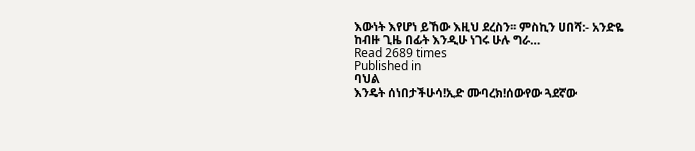እውነት እየሆነ ይኸው እዚህ ደረስን፡፡ ምስኪን ሀበሻ:- አንድዬ ከብዙ ጊዜ በፊት እንዲሁ ነገሩ ሁሉ ግራ…
Read 2689 times
Published in
ባህል
እንዴት ሰነበታችሁሳ!ኢድ ሙባረክ!ሰውየው ጓደኛው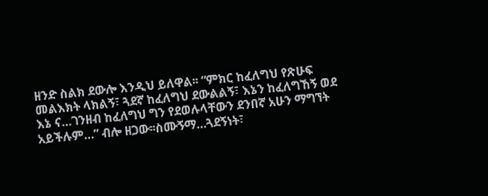ዘንድ ስልክ ደውሎ እንዲህ ይለዋል፡፡ “ምክር ከፈለግህ የጽሁፍ መልእክት ላክልኝ፣ ጓደኛ ከፈለግህ ደውልልኝ፣ እኔን ከፈለግኸኝ ወደ እኔ ና…ገንዘብ ከፈለግህ ግን የደወሉላቸውን ደንበኛ አሁን ማግኘት አይችሉም…” ብሎ ዘጋው፡፡ስሙኝማ…ጓደኝነት፣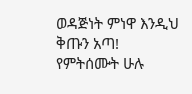ወዳጅነት ምነዋ እንዲህ ቅጡን አጣ! የምትሰሙት ሁሉ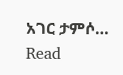አገር ታምሶ…
Read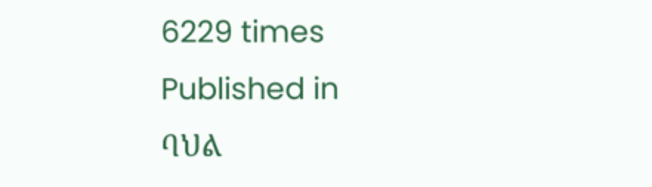6229 times
Published in
ባህል